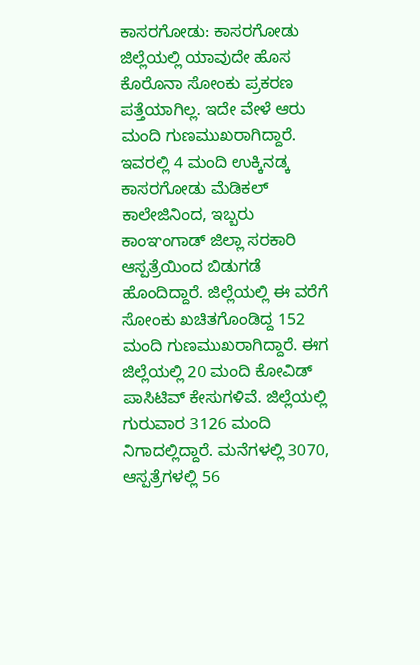ಕಾಸರಗೋಡು: ಕಾಸರಗೋಡು ಜಿಲ್ಲೆಯಲ್ಲಿ ಯಾವುದೇ ಹೊಸ ಕೊರೊನಾ ಸೋಂಕು ಪ್ರಕರಣ ಪತ್ತೆಯಾಗಿಲ್ಲ. ಇದೇ ವೇಳೆ ಆರು ಮಂದಿ ಗುಣಮುಖರಾಗಿದ್ದಾರೆ. ಇವರಲ್ಲಿ 4 ಮಂದಿ ಉಕ್ಕಿನಡ್ಕ ಕಾಸರಗೋಡು ಮೆಡಿಕಲ್ ಕಾಲೇಜಿನಿಂದ, ಇಬ್ಬರು ಕಾಂಞಂಗಾಡ್ ಜಿಲ್ಲಾ ಸರಕಾರಿ ಆಸ್ಪತ್ರೆಯಿಂದ ಬಿಡುಗಡೆ ಹೊಂದಿದ್ದಾರೆ. ಜಿಲ್ಲೆಯಲ್ಲಿ ಈ ವರೆಗೆ ಸೋಂಕು ಖಚಿತಗೊಂಡಿದ್ದ 152 ಮಂದಿ ಗುಣಮುಖರಾಗಿದ್ದಾರೆ. ಈಗ ಜಿಲ್ಲೆಯಲ್ಲಿ 20 ಮಂದಿ ಕೋವಿಡ್ ಪಾಸಿಟಿವ್ ಕೇಸುಗಳಿವೆ. ಜಿಲ್ಲೆಯಲ್ಲಿ ಗುರುವಾರ 3126 ಮಂದಿ ನಿಗಾದಲ್ಲಿದ್ದಾರೆ. ಮನೆಗಳಲ್ಲಿ 3070, ಆಸ್ಪತ್ರೆಗಳಲ್ಲಿ 56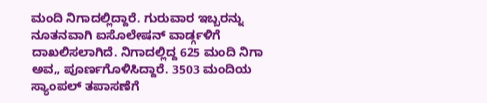ಮಂದಿ ನಿಗಾದಲ್ಲಿದ್ದಾರೆ. ಗುರುವಾರ ಇಬ್ಬರನ್ನು ನೂತನವಾಗಿ ಐಸೊಲೇಷನ್ ವಾರ್ಡ್ಗಳಿಗೆ ದಾಖಲಿಸಲಾಗಿದೆ. ನಿಗಾದಲ್ಲಿದ್ದ 625 ಮಂದಿ ನಿಗಾ ಅವ„ ಪೂರ್ಣಗೊಳಿಸಿದ್ದಾರೆ. 3503 ಮಂದಿಯ ಸ್ಯಾಂಪಲ್ ತಪಾಸಣೆಗೆ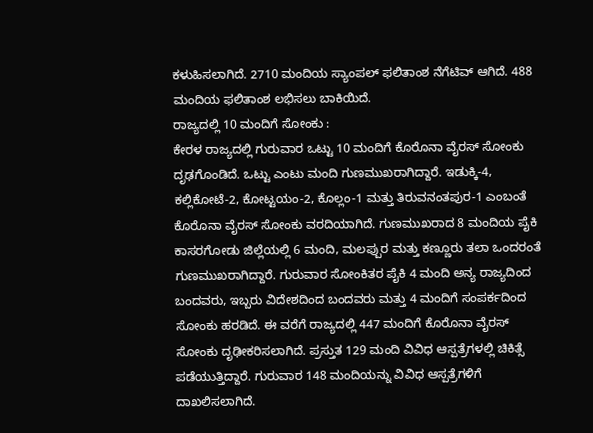ಕಳುಹಿಸಲಾಗಿದೆ. 2710 ಮಂದಿಯ ಸ್ಯಾಂಪಲ್ ಫಲಿತಾಂಶ ನೆಗೆಟಿವ್ ಆಗಿದೆ. 488 ಮಂದಿಯ ಫಲಿತಾಂಶ ಲಭಿಸಲು ಬಾಕಿಯಿದೆ.
ರಾಜ್ಯದಲ್ಲಿ 10 ಮಂದಿಗೆ ಸೋಂಕು :
ಕೇರಳ ರಾಜ್ಯದಲ್ಲಿ ಗುರುವಾರ ಒಟ್ಟು 10 ಮಂದಿಗೆ ಕೊರೊನಾ ವೈರಸ್ ಸೋಂಕು ದೃಢಗೊಂಡಿದೆ. ಒಟ್ಟು ಎಂಟು ಮಂದಿ ಗುಣಮುಖರಾಗಿದ್ದಾರೆ. ಇಡುಕ್ಕಿ-4, ಕಲ್ಲಿಕೋಟೆ-2, ಕೋಟ್ಟಯಂ-2, ಕೊಲ್ಲಂ-1 ಮತ್ತು ತಿರುವನಂತಪುರ-1 ಎಂಬಂತೆ ಕೊರೊನಾ ವೈರಸ್ ಸೋಂಕು ವರದಿಯಾಗಿದೆ. ಗುಣಮುಖರಾದ 8 ಮಂದಿಯ ಪೈಕಿ ಕಾಸರಗೋಡು ಜಿಲ್ಲೆಯಲ್ಲಿ 6 ಮಂದಿ, ಮಲಪ್ಪುರ ಮತ್ತು ಕಣ್ಣೂರು ತಲಾ ಒಂದರಂತೆ ಗುಣಮುಖರಾಗಿದ್ದಾರೆ. ಗುರುವಾರ ಸೋಂಕಿತರ ಪೈಕಿ 4 ಮಂದಿ ಅನ್ಯ ರಾಜ್ಯದಿಂದ ಬಂದವರು, ಇಬ್ಬರು ವಿದೇಶದಿಂದ ಬಂದವರು ಮತ್ತು 4 ಮಂದಿಗೆ ಸಂಪರ್ಕದಿಂದ ಸೋಂಕು ಹರಡಿದೆ. ಈ ವರೆಗೆ ರಾಜ್ಯದಲ್ಲಿ 447 ಮಂದಿಗೆ ಕೊರೊನಾ ವೈರಸ್ ಸೋಂಕು ದೃಢೀಕರಿಸಲಾಗಿದೆ. ಪ್ರಸ್ತುತ 129 ಮಂದಿ ವಿವಿಧ ಆಸ್ಪತ್ರೆಗಳಲ್ಲಿ ಚಿಕಿತ್ಸೆ ಪಡೆಯುತ್ತಿದ್ದಾರೆ. ಗುರುವಾರ 148 ಮಂದಿಯನ್ನು ವಿವಿಧ ಆಸ್ಪತ್ರೆಗಳಿಗೆ ದಾಖಲಿಸಲಾಗಿದೆ.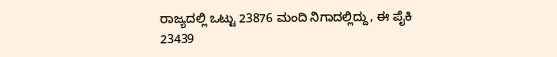ರಾಜ್ಯದಲ್ಲಿ ಒಟ್ಟು 23876 ಮಂದಿ ನಿಗಾದಲ್ಲಿದ್ದು, ಈ ಪೈಕಿ 23439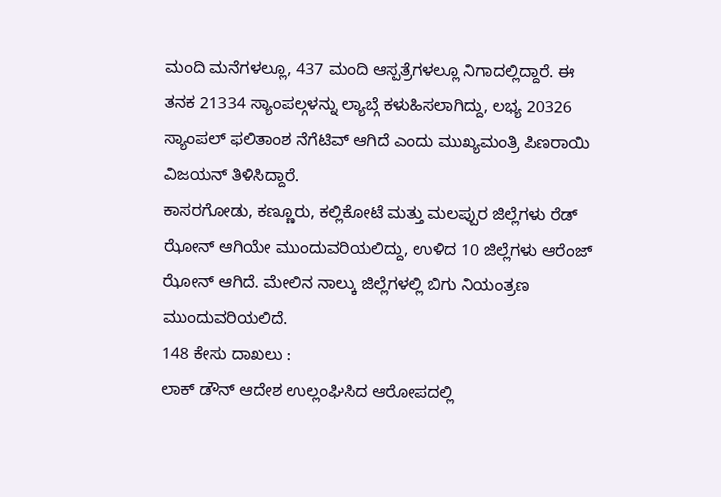ಮಂದಿ ಮನೆಗಳಲ್ಲೂ, 437 ಮಂದಿ ಆಸ್ಪತ್ರೆಗಳಲ್ಲೂ ನಿಗಾದಲ್ಲಿದ್ದಾರೆ. ಈ ತನಕ 21334 ಸ್ಯಾಂಪಲ್ಗಳನ್ನು ಲ್ಯಾಬ್ಗೆ ಕಳುಹಿಸಲಾಗಿದ್ದು, ಲಭ್ಯ 20326 ಸ್ಯಾಂಪಲ್ ಫಲಿತಾಂಶ ನೆಗೆಟಿವ್ ಆಗಿದೆ ಎಂದು ಮುಖ್ಯಮಂತ್ರಿ ಪಿಣರಾಯಿ ವಿಜಯನ್ ತಿಳಿಸಿದ್ದಾರೆ.
ಕಾಸರಗೋಡು, ಕಣ್ಣೂರು, ಕಲ್ಲಿಕೋಟೆ ಮತ್ತು ಮಲಪ್ಪುರ ಜಿಲ್ಲೆಗಳು ರೆಡ್ ಝೋನ್ ಆಗಿಯೇ ಮುಂದುವರಿಯಲಿದ್ದು, ಉಳಿದ 10 ಜಿಲ್ಲೆಗಳು ಆರೆಂಜ್ ಝೋನ್ ಆಗಿದೆ. ಮೇಲಿನ ನಾಲ್ಕು ಜಿಲ್ಲೆಗಳಲ್ಲಿ ಬಿಗು ನಿಯಂತ್ರಣ ಮುಂದುವರಿಯಲಿದೆ.
148 ಕೇಸು ದಾಖಲು :
ಲಾಕ್ ಡೌನ್ ಆದೇಶ ಉಲ್ಲಂಘಿಸಿದ ಆರೋಪದಲ್ಲಿ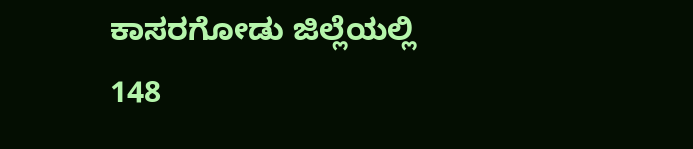ಕಾಸರಗೋಡು ಜಿಲ್ಲೆಯಲ್ಲಿ 148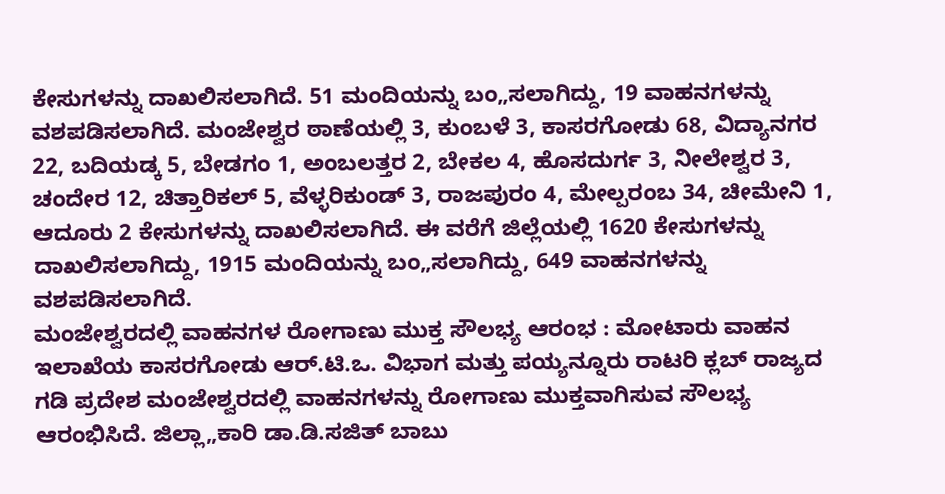ಕೇಸುಗಳನ್ನು ದಾಖಲಿಸಲಾಗಿದೆ. 51 ಮಂದಿಯನ್ನು ಬಂ„ಸಲಾಗಿದ್ದು, 19 ವಾಹನಗಳನ್ನು ವಶಪಡಿಸಲಾಗಿದೆ. ಮಂಜೇಶ್ವರ ಠಾಣೆಯಲ್ಲಿ 3, ಕುಂಬಳೆ 3, ಕಾಸರಗೋಡು 68, ವಿದ್ಯಾನಗರ 22, ಬದಿಯಡ್ಕ 5, ಬೇಡಗಂ 1, ಅಂಬಲತ್ತರ 2, ಬೇಕಲ 4, ಹೊಸದುರ್ಗ 3, ನೀಲೇಶ್ವರ 3, ಚಂದೇರ 12, ಚಿತ್ತಾರಿಕಲ್ 5, ವೆಳ್ಳರಿಕುಂಡ್ 3, ರಾಜಪುರಂ 4, ಮೇಲ್ಪರಂಬ 34, ಚೀಮೇನಿ 1, ಆದೂರು 2 ಕೇಸುಗಳನ್ನು ದಾಖಲಿಸಲಾಗಿದೆ. ಈ ವರೆಗೆ ಜಿಲ್ಲೆಯಲ್ಲಿ 1620 ಕೇಸುಗಳನ್ನು ದಾಖಲಿಸಲಾಗಿದ್ದು, 1915 ಮಂದಿಯನ್ನು ಬಂ„ಸಲಾಗಿದ್ದು, 649 ವಾಹನಗಳನ್ನು ವಶಪಡಿಸಲಾಗಿದೆ.
ಮಂಜೇಶ್ವರದಲ್ಲಿ ವಾಹನಗಳ ರೋಗಾಣು ಮುಕ್ತ ಸೌಲಭ್ಯ ಆರಂಭ : ಮೋಟಾರು ವಾಹನ ಇಲಾಖೆಯ ಕಾಸರಗೋಡು ಆರ್.ಟಿ.ಒ. ವಿಭಾಗ ಮತ್ತು ಪಯ್ಯನ್ನೂರು ರಾಟರಿ ಕ್ಲಬ್ ರಾಜ್ಯದ ಗಡಿ ಪ್ರದೇಶ ಮಂಜೇಶ್ವರದಲ್ಲಿ ವಾಹನಗಳನ್ನು ರೋಗಾಣು ಮುಕ್ತವಾಗಿಸುವ ಸೌಲಭ್ಯ ಆರಂಭಿಸಿದೆ. ಜಿಲ್ಲಾ„ಕಾರಿ ಡಾ.ಡಿ.ಸಜಿತ್ ಬಾಬು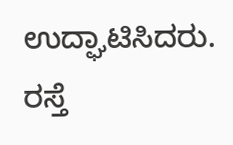ಉದ್ಘಾಟಿಸಿದರು. ರಸ್ತೆ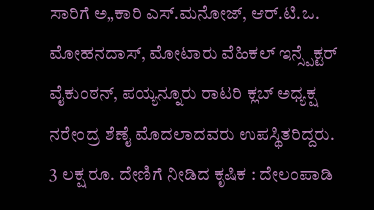ಸಾರಿಗೆ ಅ„ಕಾರಿ ಎಸ್.ಮನೋಜ್, ಆರ್.ಟಿ.ಒ. ಮೋಹನದಾಸ್, ಮೋಟಾರು ವೆಹಿಕಲ್ ಇನ್ಸ್ಪೆಕ್ಟರ್ ವೈಕುಂಠನ್, ಪಯ್ಯನ್ನೂರು ರಾಟರಿ ಕ್ಲಬ್ ಅಧ್ಯಕ್ಷ ನರೇಂದ್ರ ಶೆಣೈ ಮೊದಲಾದವರು ಉಪಸ್ಥಿತರಿದ್ದರು.
3 ಲಕ್ಷ ರೂ. ದೇಣಿಗೆ ನೀಡಿದ ಕೃಷಿಕ : ದೇಲಂಪಾಡಿ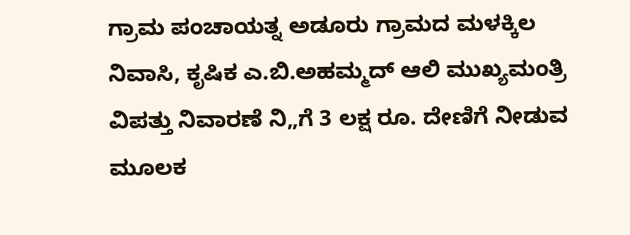ಗ್ರಾಮ ಪಂಚಾಯತ್ನ ಅಡೂರು ಗ್ರಾಮದ ಮಳಕ್ಕಿಲ ನಿವಾಸಿ, ಕೃಷಿಕ ಎ.ಬಿ.ಅಹಮ್ಮದ್ ಆಲಿ ಮುಖ್ಯಮಂತ್ರಿ ವಿಪತ್ತು ನಿವಾರಣೆ ನಿ„ಗೆ 3 ಲಕ್ಷ ರೂ. ದೇಣಿಗೆ ನೀಡುವ ಮೂಲಕ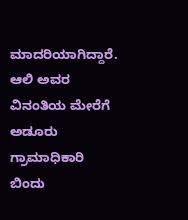ಮಾದರಿಯಾಗಿದ್ದಾರೆ.
ಆಲಿ ಅವರ ವಿನಂತಿಯ ಮೇರೆಗೆ ಅಡೂರು ಗ್ರಾಮಾಧಿಕಾರಿ ಬಿಂದು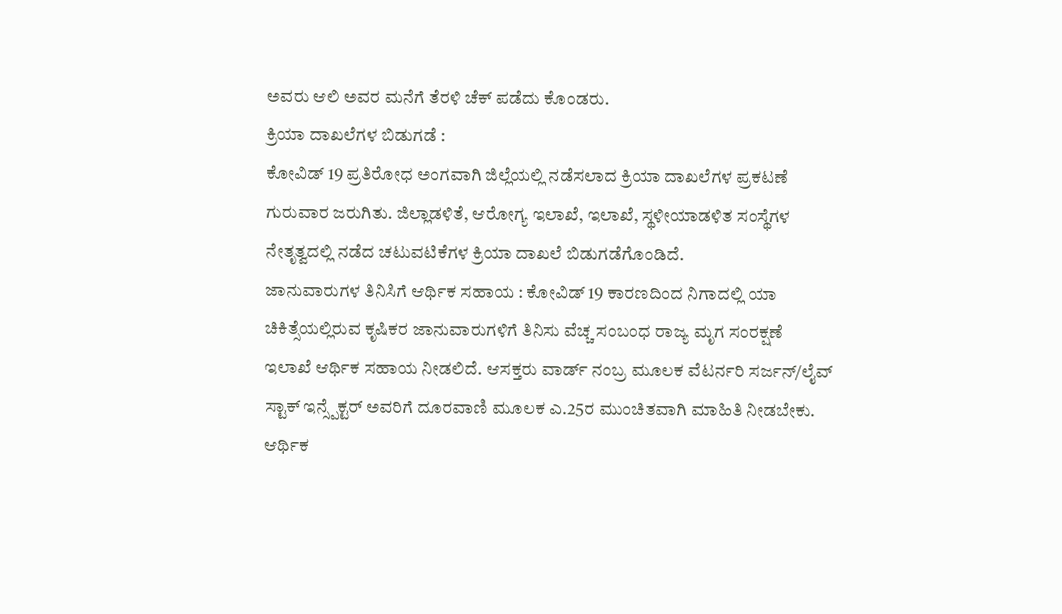ಅವರು ಆಲಿ ಅವರ ಮನೆಗೆ ತೆರಳಿ ಚೆಕ್ ಪಡೆದು ಕೊಂಡರು.
ಕ್ರಿಯಾ ದಾಖಲೆಗಳ ಬಿಡುಗಡೆ :
ಕೋವಿಡ್ 19 ಪ್ರತಿರೋಧ ಅಂಗವಾಗಿ ಜಿಲ್ಲೆಯಲ್ಲಿ ನಡೆಸಲಾದ ಕ್ರಿಯಾ ದಾಖಲೆಗಳ ಪ್ರಕಟಣೆ ಗುರುವಾರ ಜರುಗಿತು. ಜಿಲ್ಲಾಡಳಿತೆ, ಆರೋಗ್ಯ ಇಲಾಖೆ, ಇಲಾಖೆ, ಸ್ಥಳೀಯಾಡಳಿತ ಸಂಸ್ಥೆಗಳ ನೇತೃತ್ವದಲ್ಲಿ ನಡೆದ ಚಟುವಟಿಕೆಗಳ ಕ್ರಿಯಾ ದಾಖಲೆ ಬಿಡುಗಡೆಗೊಂಡಿದೆ.
ಜಾನುವಾರುಗಳ ತಿನಿಸಿಗೆ ಆರ್ಥಿಕ ಸಹಾಯ : ಕೋವಿಡ್ 19 ಕಾರಣದಿಂದ ನಿಗಾದಲ್ಲಿ ಯಾ ಚಿಕಿತ್ಸೆಯಲ್ಲಿರುವ ಕೃಷಿಕರ ಜಾನುವಾರುಗಳಿಗೆ ತಿನಿಸು ವೆಚ್ಚ ಸಂಬಂಧ ರಾಜ್ಯ ಮೃಗ ಸಂರಕ್ಷಣೆ ಇಲಾಖೆ ಆರ್ಥಿಕ ಸಹಾಯ ನೀಡಲಿದೆ. ಆಸಕ್ತರು ವಾರ್ಡ್ ನಂಬ್ರ ಮೂಲಕ ವೆಟರ್ನರಿ ಸರ್ಜನ್/ಲೈವ್ ಸ್ಟಾಕ್ ಇನ್ಸ್ಪೆಕ್ಟರ್ ಅವರಿಗೆ ದೂರವಾಣಿ ಮೂಲಕ ಎ.25ರ ಮುಂಚಿತವಾಗಿ ಮಾಹಿತಿ ನೀಡಬೇಕು. ಆರ್ಥಿಕ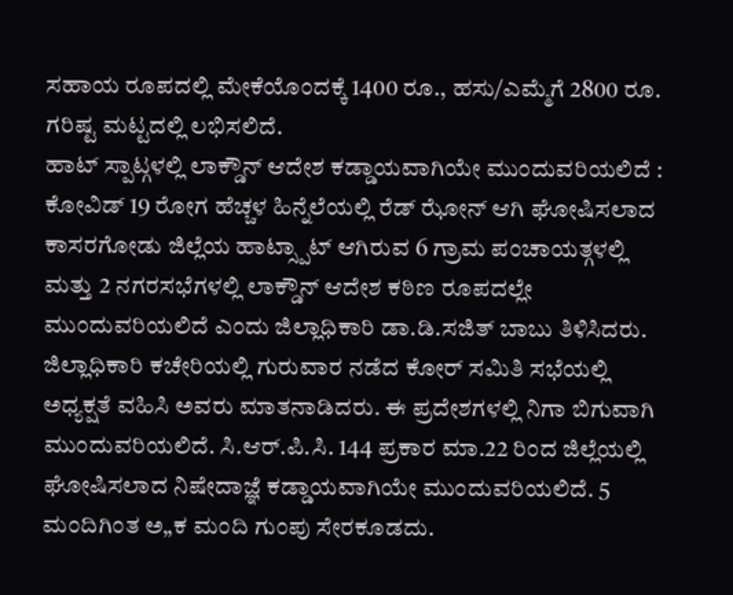ಸಹಾಯ ರೂಪದಲ್ಲಿ ಮೇಕೆಯೊಂದಕ್ಕೆ 1400 ರೂ., ಹಸು/ಎಮ್ಮೆಗೆ 2800 ರೂ. ಗರಿಷ್ಟ ಮಟ್ಟದಲ್ಲಿ ಲಭಿಸಲಿದೆ.
ಹಾಟ್ ಸ್ಪಾಟ್ಗಳಲ್ಲಿ ಲಾಕ್ಡೌನ್ ಆದೇಶ ಕಡ್ಡಾಯವಾಗಿಯೇ ಮುಂದುವರಿಯಲಿದೆ : ಕೋವಿಡ್ 19 ರೋಗ ಹೆಚ್ಚಳ ಹಿನ್ನೆಲೆಯಲ್ಲಿ ರೆಡ್ ಝೋನ್ ಆಗಿ ಘೋಷಿಸಲಾದ ಕಾಸರಗೋಡು ಜಿಲ್ಲೆಯ ಹಾಟ್ಸ್ಪಾಟ್ ಆಗಿರುವ 6 ಗ್ರಾಮ ಪಂಚಾಯತ್ಗಳಲ್ಲಿ ಮತ್ತು 2 ನಗರಸಭೆಗಳಲ್ಲಿ ಲಾಕ್ಡೌನ್ ಆದೇಶ ಕಠಿಣ ರೂಪದಲ್ಲೇ ಮುಂದುವರಿಯಲಿದೆ ಎಂದು ಜಿಲ್ಲಾಧಿಕಾರಿ ಡಾ.ಡಿ.ಸಜಿತ್ ಬಾಬು ತಿಳಿಸಿದರು. ಜಿಲ್ಲಾಧಿಕಾರಿ ಕಚೇರಿಯಲ್ಲಿ ಗುರುವಾರ ನಡೆದ ಕೋರ್ ಸಮಿತಿ ಸಭೆಯಲ್ಲಿ ಅಧ್ಯಕ್ಷತೆ ವಹಿಸಿ ಅವರು ಮಾತನಾಡಿದರು. ಈ ಪ್ರದೇಶಗಳಲ್ಲಿ ನಿಗಾ ಬಿಗುವಾಗಿ ಮುಂದುವರಿಯಲಿದೆ. ಸಿ.ಆರ್.ಪಿ.ಸಿ. 144 ಪ್ರಕಾರ ಮಾ.22 ರಿಂದ ಜಿಲ್ಲೆಯಲ್ಲಿ ಘೋಷಿಸಲಾದ ನಿಷೇದಾಜ್ಞೆ ಕಡ್ಡಾಯವಾಗಿಯೇ ಮುಂದುವರಿಯಲಿದೆ. 5 ಮಂದಿಗಿಂತ ಅ„ಕ ಮಂದಿ ಗುಂಪು ಸೇರಕೂಡದು.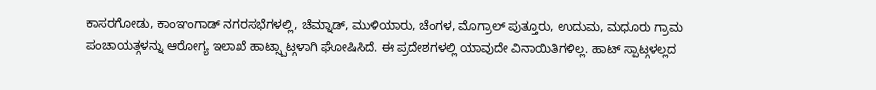ಕಾಸರಗೋಡು, ಕಾಂಞಂಗಾಡ್ ನಗರಸಭೆಗಳಲ್ಲಿ, ಚೆಮ್ನಾಡ್, ಮುಳಿಯಾರು, ಚೆಂಗಳ, ಮೊಗ್ರಾಲ್ ಪುತ್ತೂರು, ಉದುಮ, ಮಧೂರು ಗ್ರಾಮ ಪಂಚಾಯತ್ಗಳನ್ನು ಆರೋಗ್ಯ ಇಲಾಖೆ ಹಾಟ್ಸ್ಪಾಟ್ಗಳಾಗಿ ಘೋಷಿಸಿದೆ. ಈ ಪ್ರದೇಶಗಳಲ್ಲಿ ಯಾವುದೇ ವಿನಾಯಿತಿಗಳಿಲ್ಲ. ಹಾಟ್ ಸ್ಪಾಟ್ಗಳಲ್ಲದ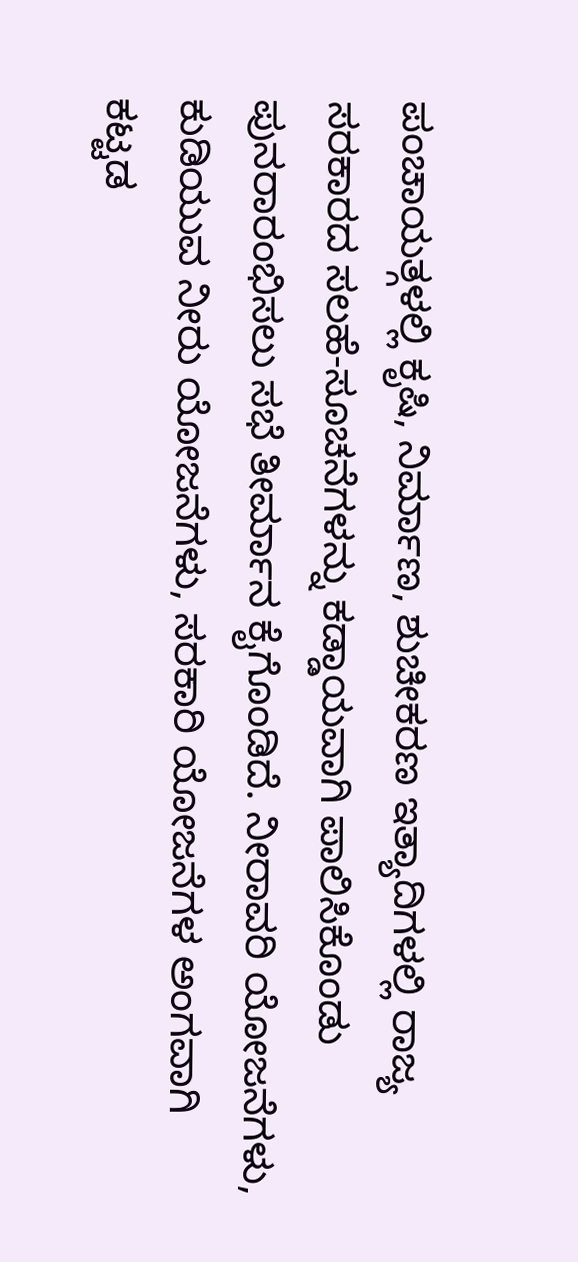ಪಂಚಾಯತ್ಗಳಲ್ಲಿ ಕೃಷಿ, ನಿರ್ಮಾಣ, ಶುಚೀಕರಣ ಇತ್ಯಾದಿಗಳಲ್ಲಿ ರಾಜ್ಯ ಸರಕಾರದ ಸಲಹೆ-ಸೂಚನೆಗಳನ್ನು ಕಡ್ಡಾಯವಾಗಿ ಪಾಲಿಸಿಕೊಂಡು ಪುನರಾರಂಭಿಸಲು ಸಭೆ ತೀರ್ಮಾನ ಕೈಗೊಂಡಿದೆ. ನೀರಾವರಿ ಯೋಜನೆಗಳು, ಕುಡಿಯುವ ನೀರು ಯೋಜನೆಗಳು, ಸರಕಾರಿ ಯೋಜನೆಗಳ ಅಂಗವಾಗಿ ಕಟ್ಟಡ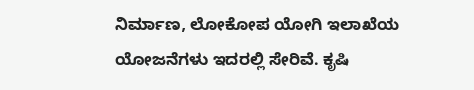ನಿರ್ಮಾಣ, ಲೋಕೋಪ ಯೋಗಿ ಇಲಾಖೆಯ ಯೋಜನೆಗಳು ಇದರಲ್ಲಿ ಸೇರಿವೆ. ಕೃಷಿ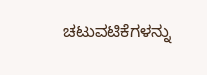ಚಟುವಟಿಕೆಗಳನ್ನು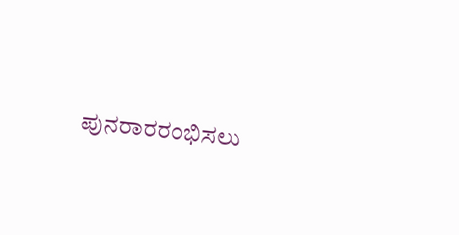ಪುನರಾರರಂಭಿಸಲು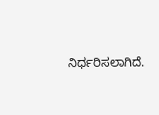ನಿರ್ಧರಿಸಲಾಗಿದೆ.